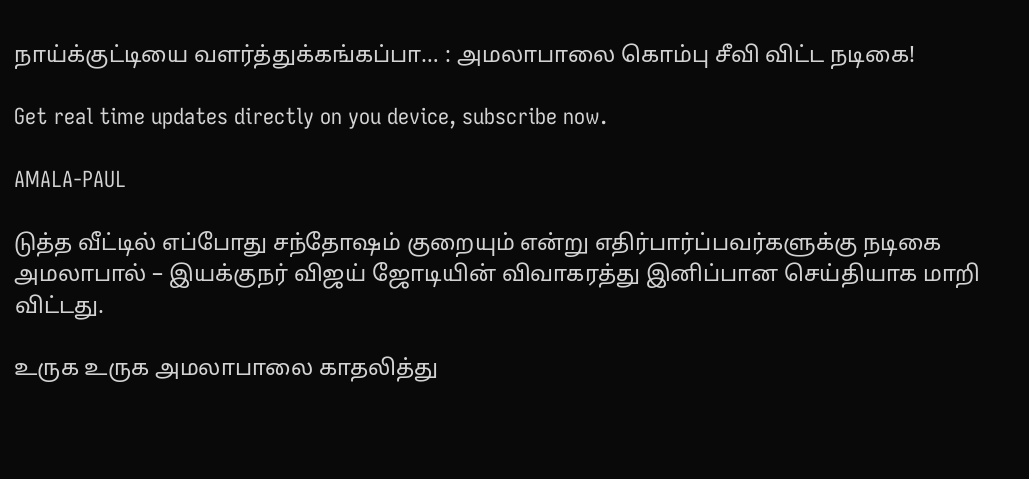நாய்க்குட்டியை வளர்த்துக்கங்கப்பா… : அமலாபாலை கொம்பு சீவி விட்ட நடிகை!

Get real time updates directly on you device, subscribe now.

AMALA-PAUL

டுத்த வீட்டில் எப்போது சந்தோஷம் குறையும் என்று எதிர்பார்ப்பவர்களுக்கு நடிகை அமலாபால் – இயக்குநர் விஜய் ஜோடியின் விவாகரத்து இனிப்பான செய்தியாக மாறி விட்டது.

உருக உருக அமலாபாலை காதலித்து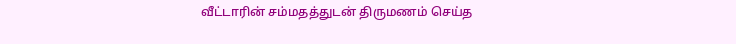வீட்டாரின் சம்மதத்துடன் திருமணம் செய்த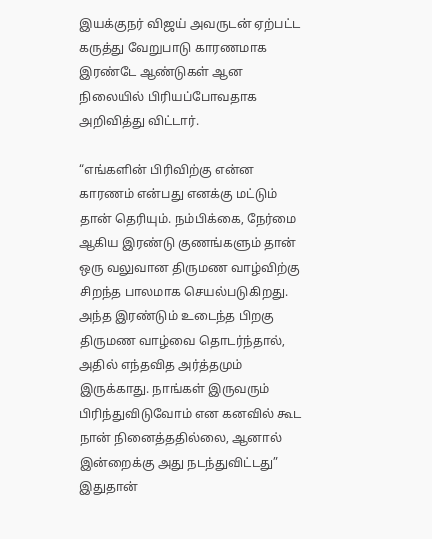இயக்குநர் விஜய் அவருடன் ஏற்பட்ட கருத்து வேறுபாடு காரணமாக இரண்டே ஆண்டுகள் ஆன நிலையில் பிரியப்போவதாக அறிவித்து விட்டார்.

“எங்களின் பிரிவிற்கு என்ன காரணம் என்பது எனக்கு மட்டும் தான் தெரியும். நம்பிக்கை, நேர்மை ஆகிய இரண்டு குணங்களும் தான் ஒரு வலுவான திருமண வாழ்விற்கு சிறந்த பாலமாக செயல்படுகிறது. அந்த இரண்டும் உடைந்த பிறகு திருமண வாழ்வை தொடர்ந்தால், அதில் எந்தவித அர்த்தமும் இருக்காது. நாங்கள் இருவரும் பிரிந்துவிடுவோம் என கனவில் கூட நான் நினைத்ததில்லை, ஆனால் இன்றைக்கு அது நடந்துவிட்டது” இதுதான்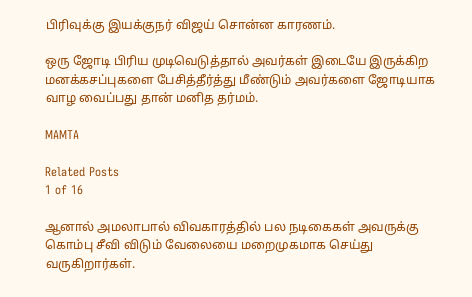பிரிவுக்கு இயக்குநர் விஜய் சொன்ன காரணம்.

ஒரு ஜோடி பிரிய முடிவெடுத்தால் அவர்கள் இடையே இருக்கிற மனக்கசப்புகளை பேசித்தீர்த்து மீண்டும் அவர்களை ஜோடியாக வாழ வைப்பது தான் மனித தர்மம்.

MAMTA

Related Posts
1 of 16

ஆனால் அமலாபால் விவகாரத்தில் பல நடிகைகள் அவருக்கு கொம்பு சீவி விடும் வேலையை மறைமுகமாக செய்து வருகிறார்கள்.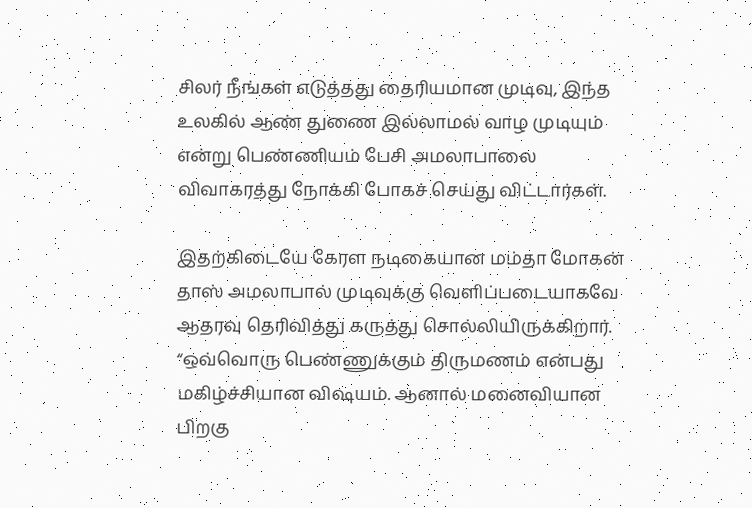சிலர் நீங்கள் எடுத்தது தைரியமான முடிவு, இந்த உலகில் ஆண் துணை இல்லாமல் வாழ முடியும் என்று பெண்ணியம் பேசி அமலாபாலை விவாகரத்து நோக்கி போகச் செய்து விட்டார்கள்.

இதற்கிடையே கேரள நடிகையான மம்தா மோகன் தாஸ் அமலாபால் முடிவுக்கு வெளிப்படையாகவே ஆதரவு தெரிவித்து கருத்து சொல்லியிருக்கிறார்.
“ஒவ்வொரு பெண்ணுக்கும் திருமணம் என்பது மகிழ்ச்சியான விஷயம். ஆனால் மனைவியான பிறகு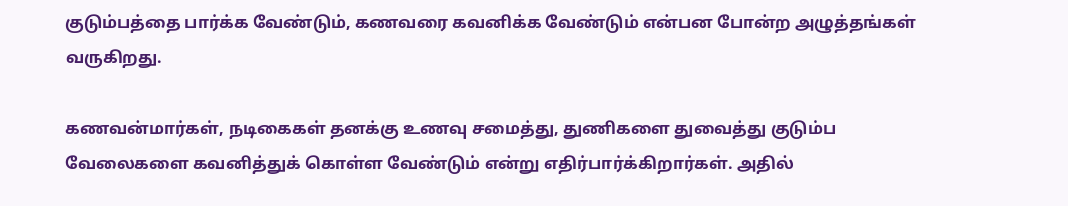குடும்பத்தை பார்க்க வேண்டும், கணவரை கவனிக்க வேண்டும் என்பன போன்ற அழுத்தங்கள் வருகிறது.

கணவன்மார்கள், நடிகைகள் தனக்கு உணவு சமைத்து, துணிகளை துவைத்து குடும்ப வேலைகளை கவனித்துக் கொள்ள வேண்டும் என்று எதிர்பார்க்கிறார்கள். அதில்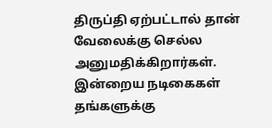திருப்தி ஏற்பட்டால் தான் வேலைக்கு செல்ல அனுமதிக்கிறார்கள். இன்றைய நடிகைகள் தங்களுக்கு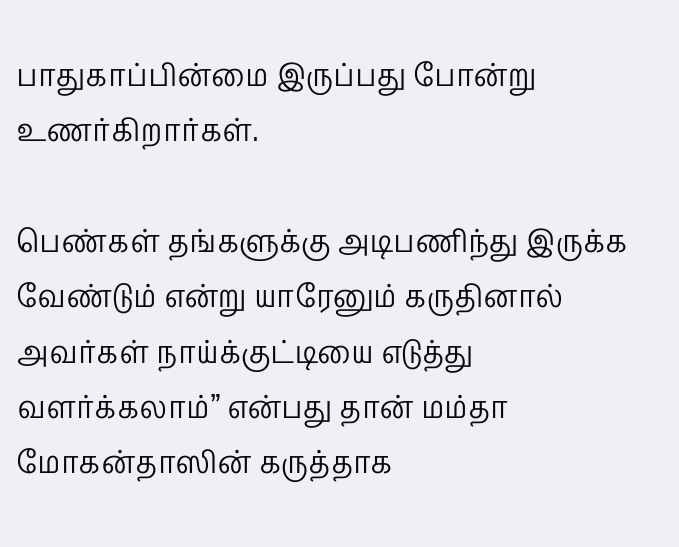பாதுகாப்பின்மை இருப்பது போன்று உணர்கிறார்கள்.

பெண்கள் தங்களுக்கு அடிபணிந்து இருக்க வேண்டும் என்று யாரேனும் கருதினால் அவர்கள் நாய்க்குட்டியை எடுத்து வளர்க்கலாம்” என்பது தான் மம்தா மோகன்தாஸின் கருத்தாக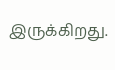இருக்கிறது.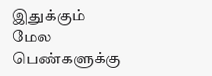இதுக்கும் மேல பெண்களுக்கு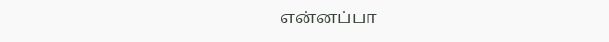என்னப்பா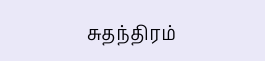சுதந்திரம்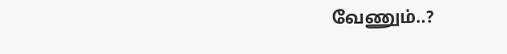வேணும்..?